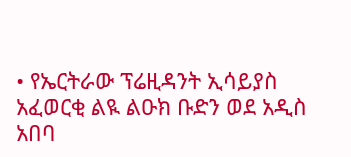• የኤርትራው ፕሬዚዳንት ኢሳይያስ አፈወርቂ ልዪ ልዑክ ቡድን ወደ አዲስ አበባ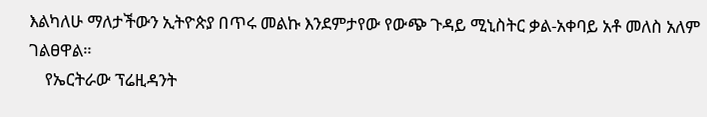እልካለሁ ማለታችውን ኢትዮጵያ በጥሩ መልኩ እንደምታየው የውጭ ጉዳይ ሚኒስትር ቃል-አቀባይ አቶ መለስ አለም ገልፀዋል።
    የኤርትራው ፕሬዚዳንት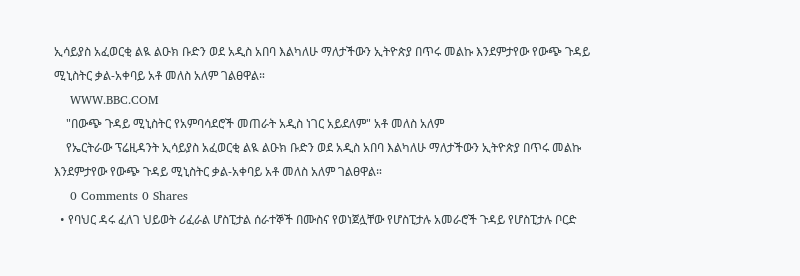ኢሳይያስ አፈወርቂ ልዪ ልዑክ ቡድን ወደ አዲስ አበባ እልካለሁ ማለታችውን ኢትዮጵያ በጥሩ መልኩ እንደምታየው የውጭ ጉዳይ ሚኒስትር ቃል-አቀባይ አቶ መለስ አለም ገልፀዋል።
    WWW.BBC.COM
    "በውጭ ጉዳይ ሚኒስትር የአምባሳደሮች መጠራት አዲስ ነገር አይደለም" አቶ መለስ አለም
    የኤርትራው ፕሬዚዳንት ኢሳይያስ አፈወርቂ ልዪ ልዑክ ቡድን ወደ አዲስ አበባ እልካለሁ ማለታችውን ኢትዮጵያ በጥሩ መልኩ እንደምታየው የውጭ ጉዳይ ሚኒስትር ቃል-አቀባይ አቶ መለስ አለም ገልፀዋል።
    0 Comments 0 Shares
  • የባህር ዳሩ ፈለገ ህይወት ሪፈራል ሆስፒታል ሰራተኞች በሙስና የወነጀሏቸው የሆስፒታሉ አመራሮች ጉዳይ የሆስፒታሉ ቦርድ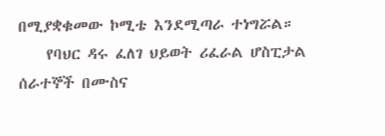በሚያቋቁመው ኮሚቴ እንደሚጣራ ተነግሯል።
    የባህር ዳሩ ፈለገ ህይወት ሪፈራል ሆስፒታል ሰራተኞች በሙስና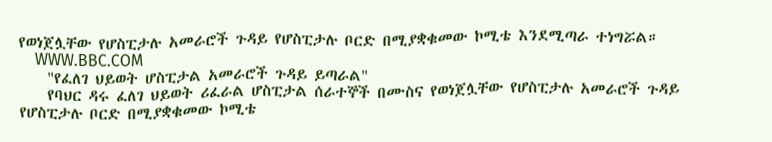የወነጀሏቸው የሆስፒታሉ አመራሮች ጉዳይ የሆስፒታሉ ቦርድ በሚያቋቁመው ኮሚቴ እንደሚጣራ ተነግሯል።
    WWW.BBC.COM
    "የፈለገ ህይወት ሆስፒታል አመራሮች ጉዳይ ይጣራል"
    የባህር ዳሩ ፈለገ ህይወት ሪፈራል ሆስፒታል ሰራተኞች በሙስና የወነጀሏቸው የሆስፒታሉ አመራሮች ጉዳይ የሆስፒታሉ ቦርድ በሚያቋቁመው ኮሚቴ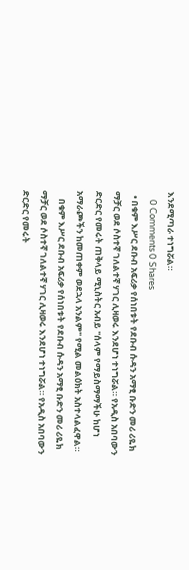እንደሚጣራ ተነግሯል።
    0 Comments 0 Shares
  • በቁም እሥር ደቡብ አፍሪቃ የሰነበቱት የደቡብ ሱዳን አማፂ ቡድን መሪ ሪዬክ ማቻር ወደ ሶስተኛ ገለልተኛ ሃገር ሊዛወሩ እንደሆነ ተነግሯል። የአዲስ አበባውን ድርድር የመሩት ጠቅላይ ሚኒስትር አብይ "ሰላም የማይስማማችሁ ከሆነ አማራጮችን ከመጠቀም ወደኋላ አንልም" የሚል መልዕክት አስተላልፈዋል።
    በቁም እሥር ደቡብ አፍሪቃ የሰነበቱት የደቡብ ሱዳን አማፂ ቡድን መሪ ሪዬክ ማቻር ወደ ሶስተኛ ገለልተኛ ሃገር ሊዛወሩ እንደሆነ ተነግሯል። የአዲስ አበባውን ድርድር የመሩት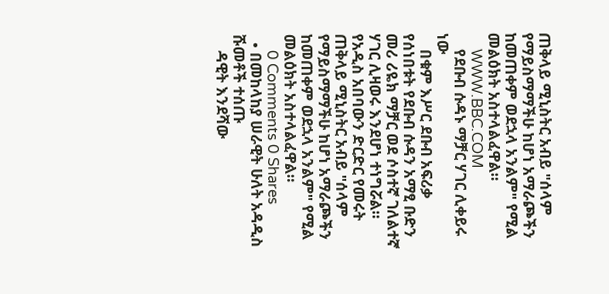ጠቅላይ ሚኒስትር አብይ "ሰላም የማይስማማችሁ ከሆነ አማራጮችን ከመጠቀም ወደኋላ አንልም" የሚል መልዕክት አስተላልፈዋል።
    WWW.BBC.COM
    የደቡብ ሱዳኑ ማቻር ሃገር ሊቀይሩ ነው
    በቁም እሥር ደቡብ አፍሪቃ የሰነበቱት የደቡብ ሱዳን አማፂ ቡድን መሪ ሪዬክ ማቻር ወደ ሶስተኛ ገለልተኛ ሃገር ሊዛወሩ እንደሆነ ተነግሯል። የአዲስ አበባውን ድርድር የመሩት ጠቅላይ ሚኒስትር አብይ "ሰላም የማይስማማችሁ ከሆነ አማራጮችን ከመጠቀም ወደኋላ አንልም" የሚል መልዕክት አስተላልፈዋል።
    0 Comments 0 Shares
  • በመከላከያ ሠራዊት ሁለት አዳዲስ ሹመቶች ተሰጡ
    ዳዊት እንደሻው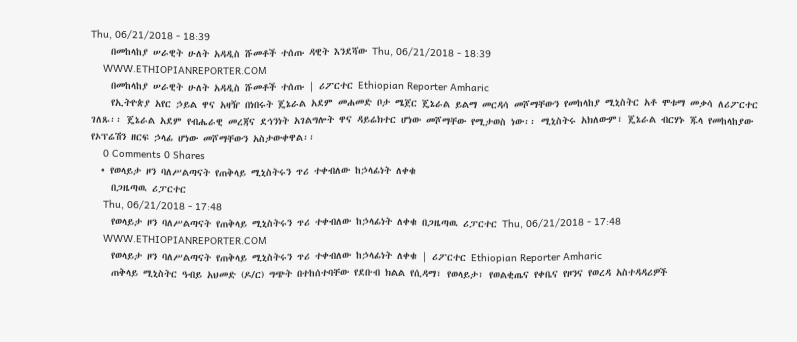Thu, 06/21/2018 - 18:39
    በመከላከያ ሠራዊት ሁለት አዳዲስ ሹመቶች ተሰጡ ዳዊት እንደሻው Thu, 06/21/2018 - 18:39
    WWW.ETHIOPIANREPORTER.COM
    በመከላከያ ሠራዊት ሁለት አዳዲስ ሹመቶች ተሰጡ | ሪፖርተር Ethiopian Reporter Amharic
    የኢትዮጵያ አየር ኃይል ዋና አዛዥ በነበሩት ጄኔራል አደም መሐመድ ቦታ ሜጀር ጄኔራል ይልማ መርዳሳ መሾማቸውን የመከላከያ ሚኒስትር አቶ ሞቱማ መቃሳ ለሪፖርተር ገለጹ፡፡ ጄኔራል አደም የብሔራዊ መረጃና ደኅንነት አገልግሎት ዋና ዳይሬክተር ሆነው መሾማቸው የሚታወስ ነው፡፡ ሚኒስትሩ አክለውም፣ ጄኔራል ብርሃኑ ጁላ የመከላከያው የኦፕሬሽን ዘርፍ ኃላፊ ሆነው መሾማቸውን አስታውቀዋል፡፡
    0 Comments 0 Shares
  • የወላይታ ዞን ባለሥልጣናት የጠቅላይ ሚኒስትሩን ጥሪ ተቀብለው ከኃላፊነት ለቀቁ
    በጋዜጣዉ ሪፓርተር
    Thu, 06/21/2018 - 17:48
    የወላይታ ዞን ባለሥልጣናት የጠቅላይ ሚኒስትሩን ጥሪ ተቀብለው ከኃላፊነት ለቀቁ በጋዜጣዉ ሪፓርተር Thu, 06/21/2018 - 17:48
    WWW.ETHIOPIANREPORTER.COM
    የወላይታ ዞን ባለሥልጣናት የጠቅላይ ሚኒስትሩን ጥሪ ተቀብለው ከኃላፊነት ለቀቁ | ሪፖርተር Ethiopian Reporter Amharic
    ጠቅላይ ሚኒስትር ዓብይ አህመድ (ዶ/ር) ግጭት በተከሰተባቸው የደቡብ ክልል የሲዳማ፣ የወላይታ፣ የወልቂጤና የቀቤና የዞንና የወረዳ አስተዳዳሪዎች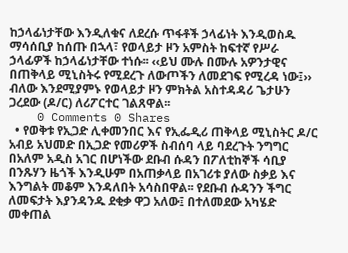ከኃላፊነታቸው እንዲለቁና ለደረሱ ጥፋቶች ኃላፊነት እንዲወስዱ ማሳሰቢያ ከሰጡ በኋላ፣ የወላይታ ዞን አምስት ከፍተኛ የሥራ ኃላፊዎች ከኃላፊነታቸው ተነሱ፡፡ ‹‹ይህ ሙሉ በሙሉ አዎንታዊና በጠቅላይ ሚኒስትሩ የሚደረጉ ለውጦችን ለመደገፍ የሚረዳ ነው፤›› ብለው እንደሚያምኑ የወላይታ ዞን ምክትል አስተዳዳሪ ጌታሁን ጋረደው (ዶ/ር) ለሪፖርተር ገልጸዋል፡፡
    0 Comments 0 Shares
  • የወቅቱ የኢጋድ ሊቀመንበር እና የኢፌዲሪ ጠቅላይ ሚኒስትር ዶ/ር አብይ አህመድ በኢጋድ የመሪዎች ስብሰባ ላይ ባደረጉት ንግግር በአለም አዲስ አገር በሆነችው ደቡብ ሱዳን በፖለቲከኞች ሳቢያ በንጹሃን ዜጎች እንዲሁም በአጠቃላይ በአገሪቱ ያለው ስቃይ እና እንግልት መቆም እንዳለበት አሳስበዋል፡፡ የደቡብ ሱዳንን ችግር ለመፍታት እያንዳንዱ ደቂቃ ዋጋ አለው፤ በተለመደው አካሄድ መቀጠል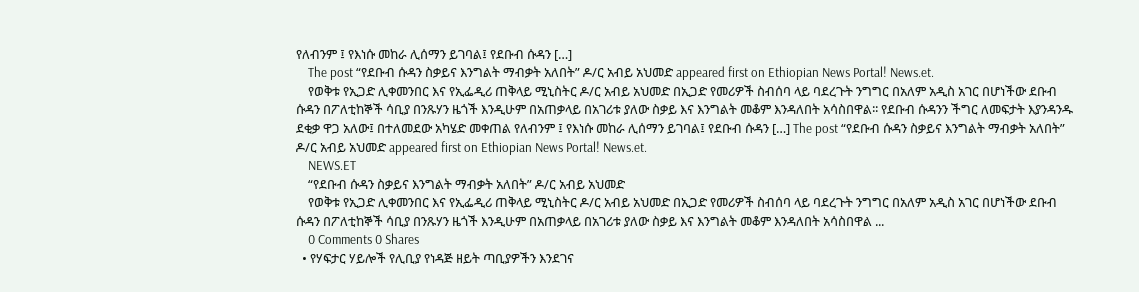የለብንም ፤ የእነሱ መከራ ሊሰማን ይገባል፤ የደቡብ ሱዳን […]
    The post “የደቡብ ሱዳን ስቃይና እንግልት ማብቃት አለበት” ዶ/ር አብይ አህመድ appeared first on Ethiopian News Portal! News.et.
    የወቅቱ የኢጋድ ሊቀመንበር እና የኢፌዲሪ ጠቅላይ ሚኒስትር ዶ/ር አብይ አህመድ በኢጋድ የመሪዎች ስብሰባ ላይ ባደረጉት ንግግር በአለም አዲስ አገር በሆነችው ደቡብ ሱዳን በፖለቲከኞች ሳቢያ በንጹሃን ዜጎች እንዲሁም በአጠቃላይ በአገሪቱ ያለው ስቃይ እና እንግልት መቆም እንዳለበት አሳስበዋል፡፡ የደቡብ ሱዳንን ችግር ለመፍታት እያንዳንዱ ደቂቃ ዋጋ አለው፤ በተለመደው አካሄድ መቀጠል የለብንም ፤ የእነሱ መከራ ሊሰማን ይገባል፤ የደቡብ ሱዳን […] The post “የደቡብ ሱዳን ስቃይና እንግልት ማብቃት አለበት” ዶ/ር አብይ አህመድ appeared first on Ethiopian News Portal! News.et.
    NEWS.ET
    “የደቡብ ሱዳን ስቃይና እንግልት ማብቃት አለበት” ዶ/ር አብይ አህመድ
    የወቅቱ የኢጋድ ሊቀመንበር እና የኢፌዲሪ ጠቅላይ ሚኒስትር ዶ/ር አብይ አህመድ በኢጋድ የመሪዎች ስብሰባ ላይ ባደረጉት ንግግር በአለም አዲስ አገር በሆነችው ደቡብ ሱዳን በፖለቲከኞች ሳቢያ በንጹሃን ዜጎች እንዲሁም በአጠቃላይ በአገሪቱ ያለው ስቃይ እና እንግልት መቆም እንዳለበት አሳስበዋል ...
    0 Comments 0 Shares
  • የሃፍታር ሃይሎች የሊቢያ የነዳጅ ዘይት ጣቢያዎችን እንደገና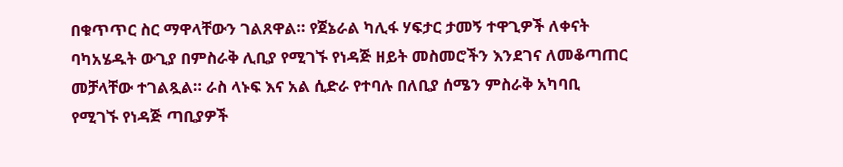በቁጥጥር ስር ማዋላቸውን ገልጸዋል። የጀኔራል ካሊፋ ሃፍታር ታመኝ ተዋጊዎች ለቀናት ባካአሄዱት ውጊያ በምስራቅ ሊቢያ የሚገኙ የነዳጅ ዘይት መስመሮችን እንደገና ለመቆጣጠር መቻላቸው ተገልጿል። ራስ ላኑፍ እና አል ሲድራ የተባሉ በለቢያ ሰሜን ምስራቅ አካባቢ የሚገኙ የነዳጅ ጣቢያዎች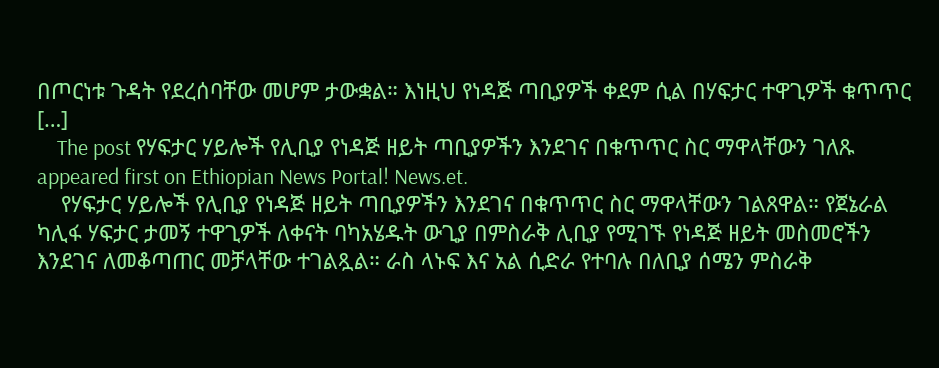በጦርነቱ ጉዳት የደረሰባቸው መሆም ታውቋል። እነዚህ የነዳጅ ጣቢያዎች ቀደም ሲል በሃፍታር ተዋጊዎች ቁጥጥር […]
    The post የሃፍታር ሃይሎች የሊቢያ የነዳጅ ዘይት ጣቢያዎችን እንደገና በቁጥጥር ስር ማዋላቸውን ገለጹ appeared first on Ethiopian News Portal! News.et.
    የሃፍታር ሃይሎች የሊቢያ የነዳጅ ዘይት ጣቢያዎችን እንደገና በቁጥጥር ስር ማዋላቸውን ገልጸዋል። የጀኔራል ካሊፋ ሃፍታር ታመኝ ተዋጊዎች ለቀናት ባካአሄዱት ውጊያ በምስራቅ ሊቢያ የሚገኙ የነዳጅ ዘይት መስመሮችን እንደገና ለመቆጣጠር መቻላቸው ተገልጿል። ራስ ላኑፍ እና አል ሲድራ የተባሉ በለቢያ ሰሜን ምስራቅ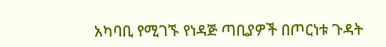አካባቢ የሚገኙ የነዳጅ ጣቢያዎች በጦርነቱ ጉዳት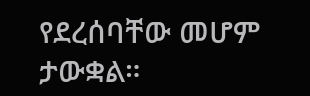የደረሰባቸው መሆም ታውቋል።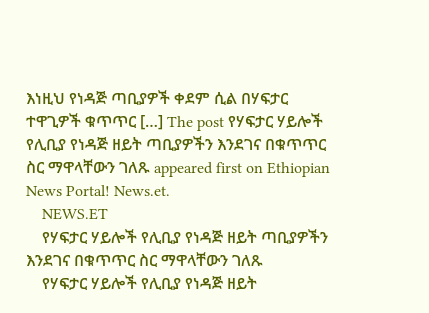እነዚህ የነዳጅ ጣቢያዎች ቀደም ሲል በሃፍታር ተዋጊዎች ቁጥጥር […] The post የሃፍታር ሃይሎች የሊቢያ የነዳጅ ዘይት ጣቢያዎችን እንደገና በቁጥጥር ስር ማዋላቸውን ገለጹ appeared first on Ethiopian News Portal! News.et.
    NEWS.ET
    የሃፍታር ሃይሎች የሊቢያ የነዳጅ ዘይት ጣቢያዎችን እንደገና በቁጥጥር ስር ማዋላቸውን ገለጹ
    የሃፍታር ሃይሎች የሊቢያ የነዳጅ ዘይት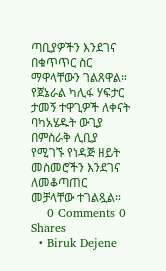ጣቢያዎችን እንደገና በቁጥጥር ስር ማዋላቸውን ገልጸዋል። የጀኔራል ካሊፋ ሃፍታር ታመኝ ተዋጊዎች ለቀናት ባካአሄዱት ውጊያ በምስራቅ ሊቢያ የሚገኙ የነዳጅ ዘይት መስመሮችን እንደገና ለመቆጣጠር መቻላቸው ተገልጿል።
    0 Comments 0 Shares
  • Biruk Dejene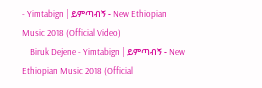- Yimtabign | ይምጣብኝ - New Ethiopian Music 2018 (Official Video)
    Biruk Dejene - Yimtabign | ይምጣብኝ - New Ethiopian Music 2018 (Official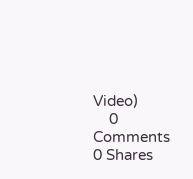Video)
    0 Comments 0 Shares